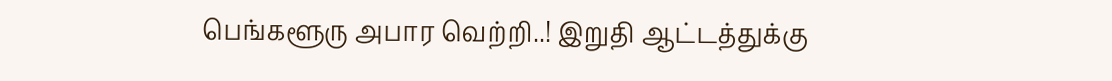பெங்களூரு அபார வெற்றி..! இறுதி ஆட்டத்துக்கு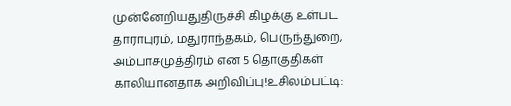முன்னேறியதுதிருச்சி கிழக்கு உள்பட தாராபுரம், மதுராந்தகம், பெருந்துறை, அம்பாசமுத்திரம் என 5 தொகுதிகள் காலியானதாக அறிவிப்பு!உசிலம்பட்டி: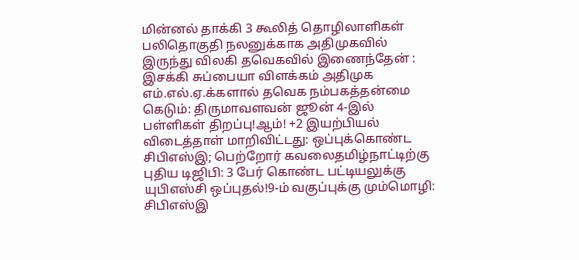மின்னல் தாக்கி 3 கூலித் தொழிலாளிகள் பலிதொகுதி நலனுக்காக அதிமுகவில் இருந்து விலகி தவெகவில் இணைந்தேன் : இசக்கி சுப்பையா விளக்கம் அதிமுக எம்.எல்.ஏ.க்களால் தவெக நம்பகத்தன்மை கெடும்: திருமாவளவன் ஜூன் 4-இல் பள்ளிகள் திறப்பு!ஆம்! +2 இயற்பியல் விடைத்தாள் மாறிவிட்டது: ஒப்புக்கொண்ட சிபிஎஸ்இ; பெற்றோர் கவலைதமிழ்நாட்டிற்கு புதிய டிஜிபி: 3 பேர் கொண்ட பட்டியலுக்கு யுபிஎஸ்சி ஒப்புதல்!9-ம் வகுப்புக்கு மும்மொழி: சிபிஎஸ்இ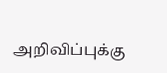அறிவிப்புக்கு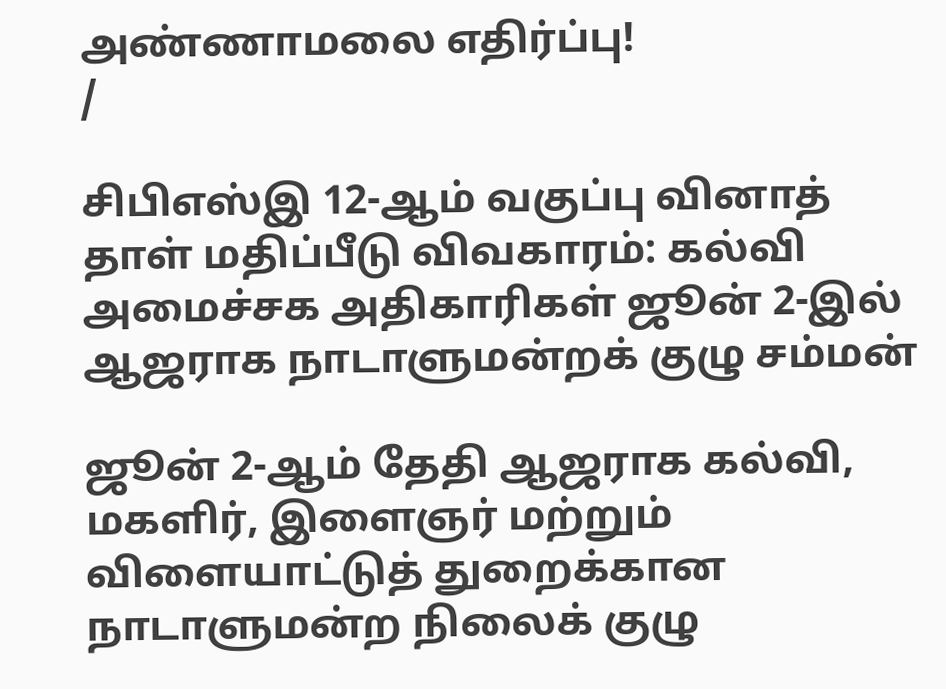அண்ணாமலை எதிர்ப்பு!
/

சிபிஎஸ்இ 12-ஆம் வகுப்பு வினாத் தாள் மதிப்பீடு விவகாரம்: கல்வி அமைச்சக அதிகாரிகள் ஜூன் 2-இல் ஆஜராக நாடாளுமன்றக் குழு சம்மன்

ஜூன் 2-ஆம் தேதி ஆஜராக கல்வி, மகளிர், இளைஞர் மற்றும் விளையாட்டுத் துறைக்கான நாடாளுமன்ற நிலைக் குழு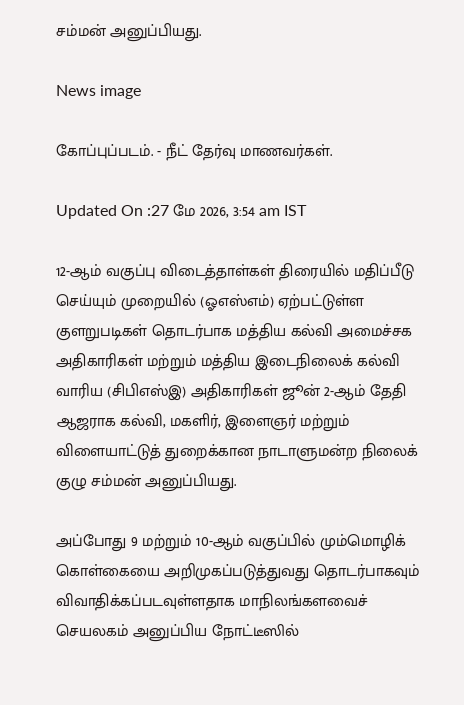சம்மன் அனுப்பியது.

News image

கோப்புப்படம். - நீட் தேர்வு மாணவர்கள்.

Updated On :27 மே 2026, 3:54 am IST

12-ஆம் வகுப்பு விடைத்தாள்கள் திரையில் மதிப்பீடு செய்யும் முறையில் (ஓஎஸ்எம்) ஏற்பட்டுள்ள குளறுபடிகள் தொடர்பாக மத்திய கல்வி அமைச்சக அதிகாரிகள் மற்றும் மத்திய இடைநிலைக் கல்வி வாரிய (சிபிஎஸ்இ) அதிகாரிகள் ஜூன் 2-ஆம் தேதி ஆஜராக கல்வி, மகளிர், இளைஞர் மற்றும் விளையாட்டுத் துறைக்கான நாடாளுமன்ற நிலைக் குழு சம்மன் அனுப்பியது.

அப்போது 9 மற்றும் 10-ஆம் வகுப்பில் மும்மொழிக் கொள்கையை அறிமுகப்படுத்துவது தொடர்பாகவும் விவாதிக்கப்படவுள்ளதாக மாநிலங்களவைச் செயலகம் அனுப்பிய நோட்டீஸில்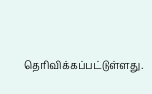தெரிவிக்கப்பட்டுள்ளது.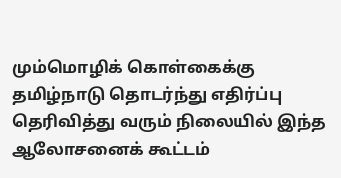மும்மொழிக் கொள்கைக்கு தமிழ்நாடு தொடர்ந்து எதிர்ப்பு தெரிவித்து வரும் நிலையில் இந்த ஆலோசனைக் கூட்டம்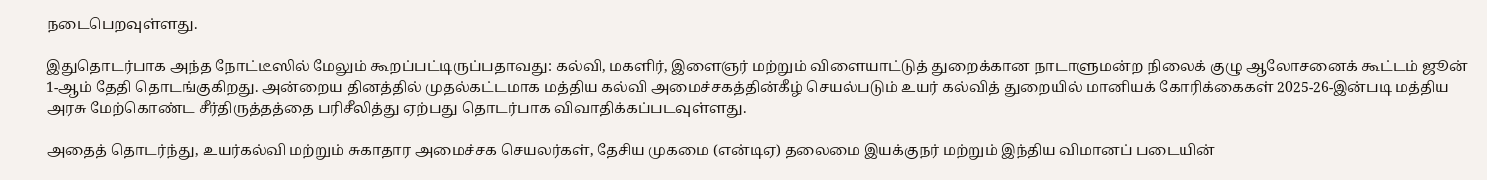நடைபெறவுள்ளது.

இதுதொடர்பாக அந்த நோட்டீஸில் மேலும் கூறப்பட்டிருப்பதாவது: கல்வி, மகளிர், இளைஞர் மற்றும் விளையாட்டுத் துறைக்கான நாடாளுமன்ற நிலைக் குழு ஆலோசனைக் கூட்டம் ஜூன் 1-ஆம் தேதி தொடங்குகிறது. அன்றைய தினத்தில் முதல்கட்டமாக மத்திய கல்வி அமைச்சகத்தின்கீழ் செயல்படும் உயர் கல்வித் துறையில் மானியக் கோரிக்கைகள் 2025-26-இன்படி மத்திய அரசு மேற்கொண்ட சீர்திருத்தத்தை பரிசீலித்து ஏற்பது தொடர்பாக விவாதிக்கப்படவுள்ளது.

அதைத் தொடர்ந்து, உயர்கல்வி மற்றும் சுகாதார அமைச்சக செயலர்கள், தேசிய முகமை (என்டிஏ) தலைமை இயக்குநர் மற்றும் இந்திய விமானப் படையின்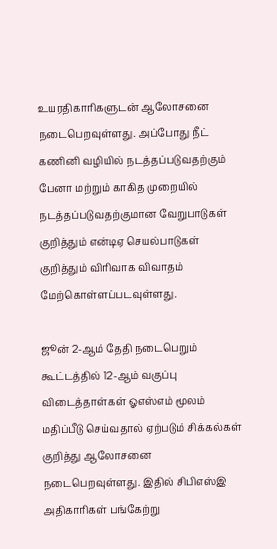உயரதிகாரிகளுடன் ஆலோசனை நடைபெறவுள்ளது. அப்போது நீட் கணினி வழியில் நடத்தப்படுவதற்கும் பேனா மற்றும் காகித முறையில் நடத்தப்படுவதற்குமான வேறுபாடுகள் குறித்தும் என்டிஏ செயல்பாடுகள் குறித்தும் விரிவாக விவாதம் மேற்கொள்ளப்படவுள்ளது.

ஜூன் 2-ஆம் தேதி நடைபெறும் கூட்டத்தில் 12-ஆம் வகுப்பு விடைத்தாள்கள் ஓஎஸ்எம் மூலம் மதிப்பீடு செய்வதால் ஏற்படும் சிக்கல்கள் குறித்து ஆலோசனை நடைபெறவுள்ளது. இதில் சிபிஎஸ்இ அதிகாரிகள் பங்கேற்று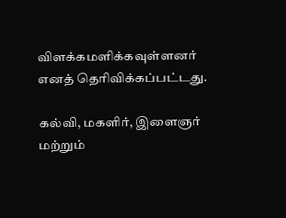விளக்கமளிக்கவுள்ளனர் எனத் தெரிவிக்கப்பட்டது.

கல்வி, மகளிர், இளைஞர் மற்றும்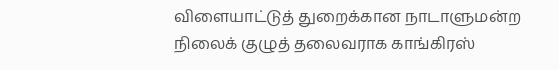விளையாட்டுத் துறைக்கான நாடாளுமன்ற நிலைக் குழுத் தலைவராக காங்கிரஸ்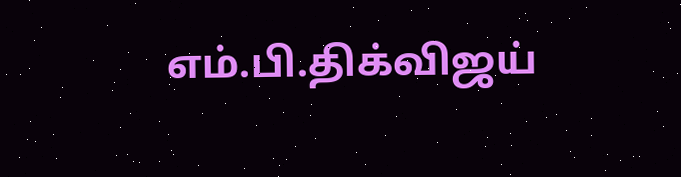எம்.பி.திக்விஜய்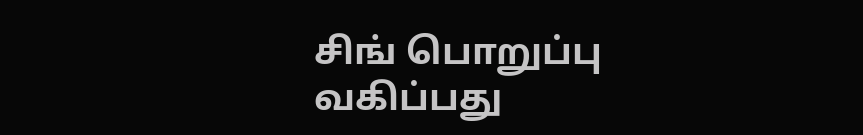சிங் பொறுப்பு வகிப்பது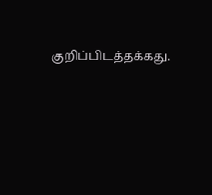குறிப்பிடத்தக்கது.